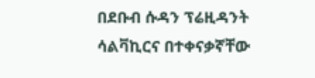በደቡብ ሱዳን ፕሬዚዳንት ሳልቫኪርና በተቀናቃኛቸው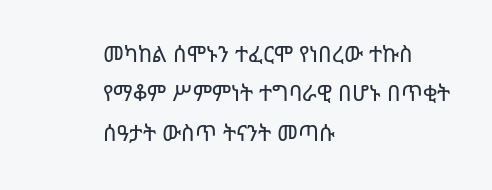መካከል ሰሞኑን ተፈርሞ የነበረው ተኩስ የማቆም ሥምምነት ተግባራዊ በሆኑ በጥቂት ሰዓታት ውስጥ ትናንት መጣሱ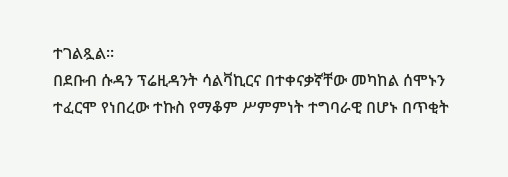ተገልጿል፡፡
በደቡብ ሱዳን ፕሬዚዳንት ሳልቫኪርና በተቀናቃኛቸው መካከል ሰሞኑን ተፈርሞ የነበረው ተኩስ የማቆም ሥምምነት ተግባራዊ በሆኑ በጥቂት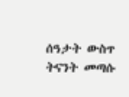ሰዓታት ውስጥ ትናንት መጣሱ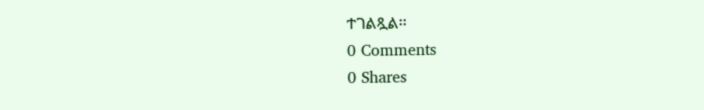ተገልጿል፡፡
0 Comments
0 Shares